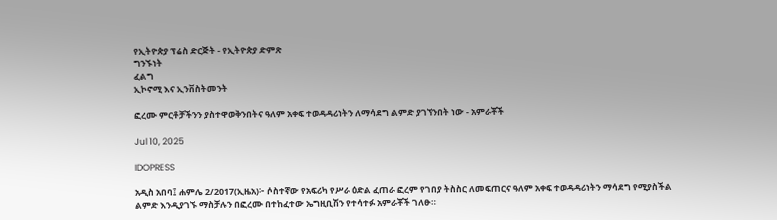የኢትዮጵያ ፕሬስ ድርጅት - የኢትዮጵያ ድምጽ
ግንኙነት
ፈልግ
ኢኮኖሚ እና ኢንቨስትመንት

ፎረሙ ምርቶቻችንን ያስተዋወቅንበትና ዓለም አቀፍ ተወዳዳሪነትን ለማሳደግ ልምድ ያገኘንበት ነው - አምራቾች

Jul 10, 2025

IDOPRESS

አዲስ አበባ፤ ሐምሌ 2/2017(ኢዜአ)፦ ሶስተኛው የአፍሪካ የሥራ ዕድል ፈጠራ ፎረም የገበያ ትስስር ለመፍጠርና ዓለም አቀፍ ተወዳዳሪነትን ማሳደግ የሚያስችል ልምድ እንዲያገኙ ማስቻሉን በፎረሙ በተከፈተው ኤግዚቢሽን የተሳተፉ አምራቾች ገለፁ።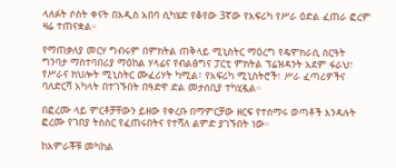ላለፉት ሶስት ቀናት በአዲስ አበባ ሲካሄድ የቆየው 3ኛው የአፍሪካ የሥራ ዕድል ፈጠራ ፎረም ዛሬ ተጠናቋል።

የማጠቃለያ መርሃ ግብሩም በምክትል ጠቅላይ ሚኒስትር ማዕረግ የዴሞክራሲ ስርዓት ግንባታ ማስተባበሪያ ማዕከል ሃላፊና የብልፅግና ፓርቲ ምክትል ፕሬዝዳንት አደም ፋራህ፣ የሥራና ክህሎት ሚኒስትር ሙፈሪሃት ካሚል፣ የአፍሪካ ሚኒስትሮች፣ ሥራ ፈጣሪዎችና ባለድርሻ አካላት በተገኙበት በዓድዋ ድል መታሰቢያ ተካሂዷል።

በፎረሙ ላይ ምርቶቻቸውን ይዘው የቀረቡ በማምርቻው ዘርፍ የተሰማሩ ወጣቶች እንዳሉት ፎረሙ የገበያ ትስስር የፈጠሩበትና የተሻለ ልምድ ያገኙበት ነው።

ከአምራቾቹ መካከል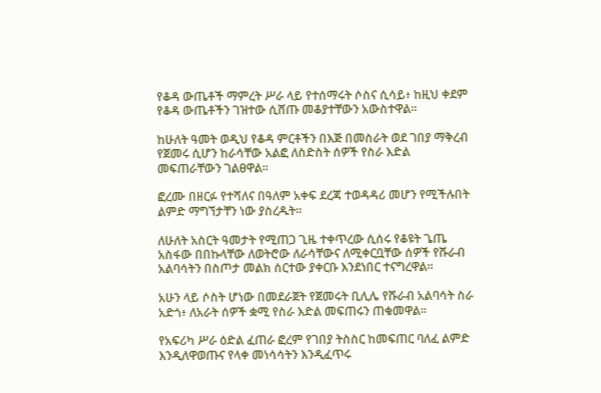የቆዳ ውጤቶች ማምረት ሥራ ላይ የተሰማሩት ሶስና ሲሳይ፥ ከዚህ ቀደም የቆዳ ውጤቶችን ገዝተው ሲሸጡ መቆያተቸውን አውስተዋል።

ከሁለት ዓመት ወዲህ የቆዳ ምርቶችን በእጅ በመስራት ወደ ገበያ ማቅረብ የጀመሩ ሲሆን ከራሳቸው አልፎ ለስድስት ሰዎች የስራ እድል መፍጠራቸውን ገልፀዋል።

ፎረሙ በዘርፉ የተሻለና በዓለም አቀፍ ደረጃ ተወዳዳሪ መሆን የሚችሉበት ልምድ ማግኘታቸን ነው ያስረዱት።

ለሁለት አስርት ዓመታት የሚጠጋ ጊዜ ተቀጥረው ሲሰሩ የቆዩት ጌጤ አስፋው በበኩላቸው ለወትሮው ለራሳቸውና ለሚቀርቧቸው ሰዎች የሹራብ አልባሳትን በስጦታ መልክ ሰርተው ያቀርቡ እንደነበር ተናግረዋል።

አሁን ላይ ሶስት ሆነው በመደራጀት የጀመሩት ቢሊሌ የሹራብ አልባሳት ስራ አድጎ፥ ለአራት ሰዎች ቋሚ የስራ እድል መፍጠሩን ጠቁመዋል።

የአፍሪካ ሥራ ዕድል ፈጠራ ፎረም የገበያ ትስስር ከመፍጠር ባለፈ ልምድ እንዲለዋወጡና የላቀ መነሳሳትን እንዲፈጥሩ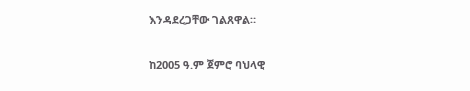እንዳደረጋቸው ገልጸዋል።

ከ2005 ዓ.ም ጀምሮ ባህላዊ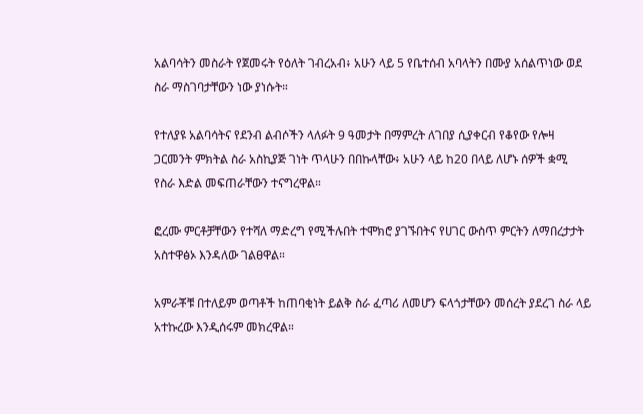አልባሳትን መስራት የጀመሩት የዕለት ገብረአብ፥ አሁን ላይ 5 የቤተሰብ አባላትን በሙያ አሰልጥነው ወደ ስራ ማስገባታቸውን ነው ያነሱት።

የተለያዩ አልባሳትና የደንብ ልብሶችን ላለፉት 9 ዓመታት በማምረት ለገበያ ሲያቀርብ የቆየው የሎዛ ጋርመንት ምክትል ስራ አስኪያጅ ገነት ጥላሁን በበኩላቸው፥ አሁን ላይ ከ20 በላይ ለሆኑ ሰዎች ቋሚ የስራ እድል መፍጠራቸውን ተናግረዋል።

ፎረሙ ምርቶቻቸውን የተሻለ ማድረግ የሚችሉበት ተሞክሮ ያገኙበትና የሀገር ውስጥ ምርትን ለማበረታታት አስተዋፅኦ እንዳለው ገልፀዋል።

አምራቾቹ በተለይም ወጣቶች ከጠባቂነት ይልቅ ስራ ፈጣሪ ለመሆን ፍላጎታቸውን መሰረት ያደረገ ስራ ላይ አተኩረው እንዲሰሩም መክረዋል።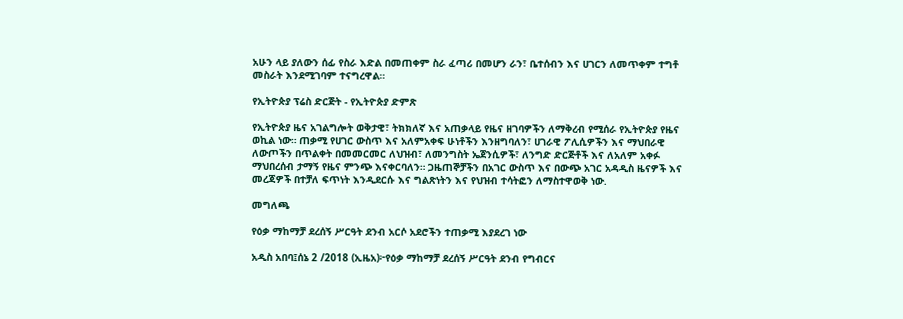አሁን ላይ ያለውን ሰፊ የስራ እድል በመጠቀም ስራ ፈጣሪ በመሆን ራን፣ ቤተሰብን እና ሀገርን ለመጥቀም ተግቶ መስራት እንደሚገባም ተናግረዋል።

የኢትዮጵያ ፕሬስ ድርጅት - የኢትዮጵያ ድምጽ

የኢትዮጵያ ዜና አገልግሎት ወቅታዊ፣ ትክክለኛ እና አጠቃላይ የዜና ዘገባዎችን ለማቅረብ የሚሰራ የኢትዮጵያ የዜና ወኪል ነው። ጠቃሚ የሀገር ውስጥ እና አለምአቀፍ ሁነቶችን እንዘግባለን፣ ሀገራዊ ፖሊሲዎችን እና ማህበራዊ ለውጦችን በጥልቀት በመመርመር ለህዝብ፣ ለመንግስት ኤጀንሲዎች፣ ለንግድ ድርጅቶች እና ለአለም አቀፉ ማህበረሰብ ታማኝ የዜና ምንጭ እናቀርባለን። ጋዜጠኞቻችን በአገር ውስጥ እና በውጭ አገር አዳዲስ ዜናዎች እና መረጃዎች በተቻለ ፍጥነት እንዲደርሱ እና ግልጽነትን እና የህዝብ ተሳትፎን ለማስተዋወቅ ነው.

መግለጫ

የዕቃ ማከማቻ ደረሰኝ ሥርዓት ደንብ አርሶ አደሮችን ተጠቃሚ እያደረገ ነው

አዲስ አበባ፤ሰኔ 2 /2018 (ኢዜአ)፦የዕቃ ማከማቻ ደረሰኝ ሥርዓት ደንብ የግብርና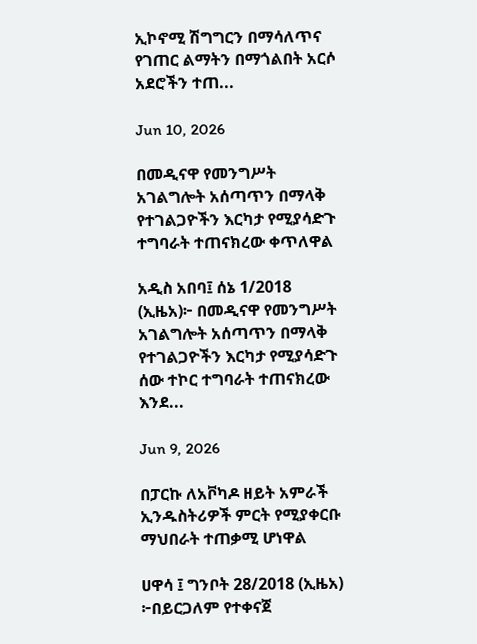ኢኮኖሚ ሽግግርን በማሳለጥና የገጠር ልማትን በማጎልበት አርሶ አደሮችን ተጠ...

Jun 10, 2026

በመዲናዋ የመንግሥት አገልግሎት አሰጣጥን በማላቅ የተገልጋዮችን እርካታ የሚያሳድጉ ተግባራት ተጠናክረው ቀጥለዋል

አዲስ አበባ፤ ሰኔ 1/2018 (ኢዜአ)፦ በመዲናዋ የመንግሥት አገልግሎት አሰጣጥን በማላቅ የተገልጋዮችን እርካታ የሚያሳድጉ ሰው ተኮር ተግባራት ተጠናክረው እንደ...

Jun 9, 2026

በፓርኩ ለአቮካዶ ዘይት አምራች ኢንዱስትሪዎች ምርት የሚያቀርቡ ማህበራት ተጠቃሚ ሆነዋል

ሀዋሳ ፤ ግንቦት 28/2018 (ኢዜአ) ፦በይርጋለም የተቀናጀ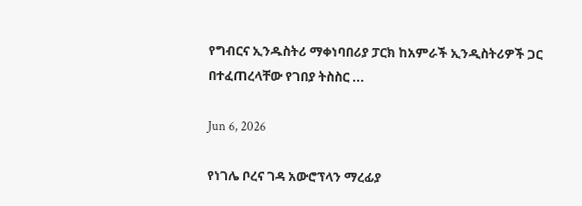የግብርና ኢንዱስትሪ ማቀነባበሪያ ፓርክ ከአምራች ኢንዲስትሪዎች ጋር በተፈጠረላቸው የገበያ ትስስር ...

Jun 6, 2026

የነገሌ ቦረና ገዳ አውሮፕላን ማረፊያ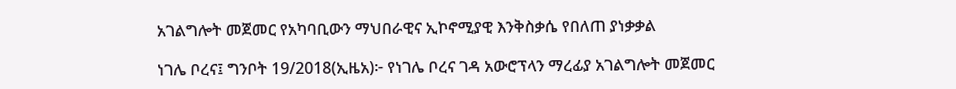አገልግሎት መጀመር የአካባቢውን ማህበራዊና ኢኮኖሚያዊ እንቅስቃሴ የበለጠ ያነቃቃል

ነገሌ ቦረና፤ ግንቦት 19/2018(ኢዜአ)፦ የነገሌ ቦረና ገዳ አውሮፕላን ማረፊያ አገልግሎት መጀመር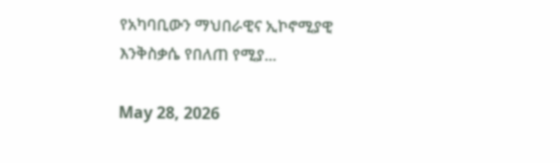የአካባቢውን ማህበራዊና ኢኮኖሚያዊ እንቅስቃሴ የበለጠ የሚያ...

May 28, 2026